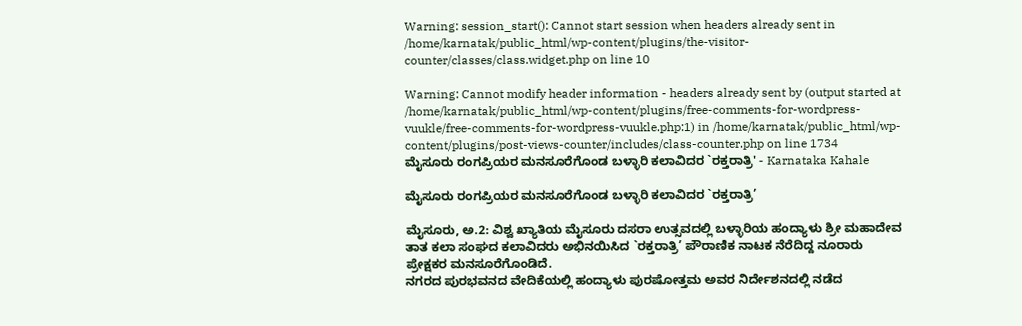Warning: session_start(): Cannot start session when headers already sent in /home/karnatak/public_html/wp-content/plugins/the-visitor-counter/classes/class.widget.php on line 10

Warning: Cannot modify header information - headers already sent by (output started at /home/karnatak/public_html/wp-content/plugins/free-comments-for-wordpress-vuukle/free-comments-for-wordpress-vuukle.php:1) in /home/karnatak/public_html/wp-content/plugins/post-views-counter/includes/class-counter.php on line 1734
ಮೈಸೂರು ರಂಗಪ್ರಿಯರ ಮನಸೂರೆಗೊಂಡ ಬಳ್ಳಾರಿ ಕಲಾವಿದರ `ರಕ್ತರಾತ್ರಿ' - Karnataka Kahale

ಮೈಸೂರು ರಂಗಪ್ರಿಯರ ಮನಸೂರೆಗೊಂಡ ಬಳ್ಳಾರಿ ಕಲಾವಿದರ `ರಕ್ತರಾತ್ರಿ’

ಮೈಸೂರು, ಅ.2: ವಿಶ್ವ ಖ್ಯಾತಿಯ ಮೈಸೂರು ದಸರಾ ಉತ್ಸವದಲ್ಲಿ ಬಳ್ಳಾರಿಯ ಹಂದ್ಯಾಳು ಶ್ರೀ ಮಹಾದೇವ ತಾತ ಕಲಾ ಸಂಘದ ಕಲಾವಿದರು ಅಭಿನಯಿಸಿದ `ರಕ್ತರಾತ್ರಿ’ ಪೌರಾಣಿಕ ನಾಟಕ ನೆರೆದಿದ್ದ ನೂರಾರು ಪ್ರೇಕ್ಷಕರ ಮನಸೂರೆಗೊಂಡಿದೆ.
ನಗರದ ಪುರಭವನದ ವೇದಿಕೆಯಲ್ಲಿ ಹಂದ್ಯಾಳು ಪುರಷೋತ್ತಮ ಅವರ ನಿರ್ದೇಶನದಲ್ಲಿ ನಡೆದ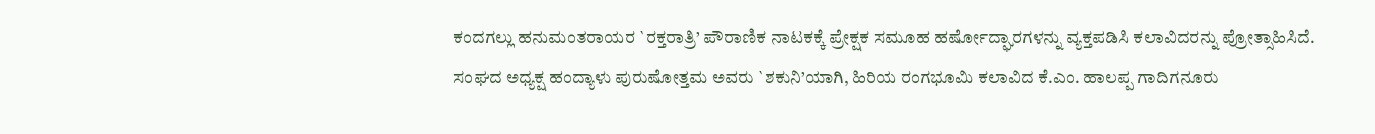ಕಂದಗಲ್ಲು ಹನುಮಂತರಾಯರ `ರಕ್ತರಾತ್ರಿ’ ಪೌರಾಣಿಕ ನಾಟಕಕ್ಕೆ ಪ್ರೇಕ್ಷಕ ಸಮೂಹ ಹರ್ಷೋದ್ಘಾರಗಳನ್ನು ವ್ಯಕ್ತಪಡಿಸಿ ಕಲಾವಿದರನ್ನು ಪ್ರೋತ್ಸಾಹಿಸಿದೆ.
ಸಂಘದ ಅಧ್ಯಕ್ಷ ಹಂದ್ಯಾಳು ಪುರುಷೋತ್ತಮ ಅವರು `ಶಕುನಿ’ಯಾಗಿ, ಹಿರಿಯ ರಂಗಭೂಮಿ ಕಲಾವಿದ ಕೆ.ಎಂ. ಹಾಲಪ್ಪ ಗಾದಿಗನೂರು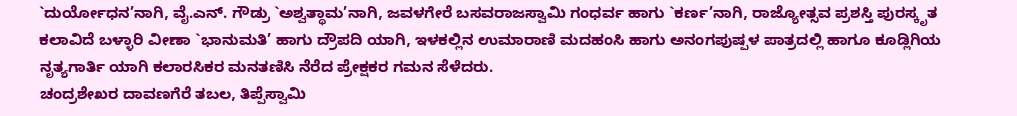`ದುರ್ಯೋಧನ’ನಾಗಿ, ವೈ.ಎನ್. ಗೌಡ್ರು `ಅಶ್ವತ್ಥಾಮ’ನಾಗಿ, ಜವಳಗೇರೆ ಬಸವರಾಜಸ್ವಾಮಿ ಗಂಧರ್ವ ಹಾಗು `ಕರ್ಣ’ನಾಗಿ, ರಾಜ್ಯೋತ್ಸವ ಪ್ರಶಸ್ತಿ ಪುರಸ್ಕೃತ ಕಲಾವಿದೆ ಬಳ್ಳಾರಿ ವೀಣಾ `ಭಾನುಮತಿ’ ಹಾಗು ದ್ರೌಪದಿ ಯಾಗಿ, ಇಳಕಲ್ಲಿನ ಉಮಾರಾಣಿ ಮದಹಂಸಿ ಹಾಗು ಅನಂಗಪುಷ್ಪಳ ಪಾತ್ರದಲ್ಲಿ ಹಾಗೂ ಕೂಡ್ಲಿಗಿಯ ನೃತ್ಯಗಾರ್ತಿ ಯಾಗಿ ಕಲಾರಸಿಕರ ಮನತಣಿಸಿ ನೆರೆದ ಪ್ರೇಕ್ಷಕರ ಗಮನ ಸೆಳೆದರು.
ಚಂದ್ರಶೇಖರ ದಾವಣಗೆರೆ ತಬಲ, ತಿಪ್ಪೆಸ್ವಾಮಿ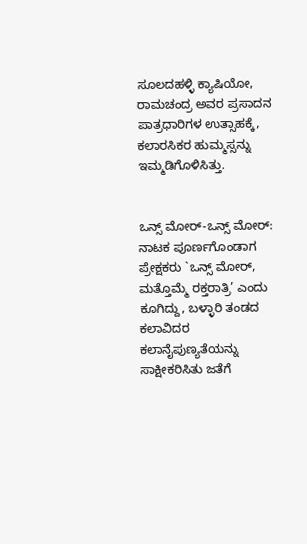ಸೂಲದಹಳ್ಳಿ ಕ್ಯಾಷಿಯೋ, ರಾಮಚಂದ್ರ ಅವರ ಪ್ರಸಾದನ ಪಾತ್ರಧಾರಿಗಳ ಉತ್ಸಾಹಕ್ಕೆ, ಕಲಾರಸಿಕರ ಹುಮ್ಮಸ್ಸನ್ನು ಇಮ್ಮಡಿಗೊಳಿಸಿತ್ತು.


ಒನ್ಸ್ ಮೋರ್-ಒನ್ಸ್ ಮೋರ್: ನಾಟಕ ಪೂರ್ಣಗೊಂಡಾಗ ಪ್ರೇಕ್ಷಕರು `ಒನ್ಸ್ ಮೋರ್, ಮತ್ತೊಮ್ಮೆ ರಕ್ತರಾತ್ರಿ’ ಎಂದು ಕೂಗಿದ್ದು, ಬಳ್ಳಾರಿ ತಂಡದ ಕಲಾವಿದರ ಕಲಾನೈಪುಣ್ಯತೆಯನ್ನು ಸಾಕ್ಷೀಕರಿಸಿತು ಜತೆಗೆ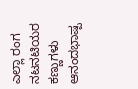ಎಲ್ಲಾ ರಂಗ ನಟ‌ನಟಿಯರ ಕಣ್ಣುಗಳು ಆನಂದಭಾಷ್ಪ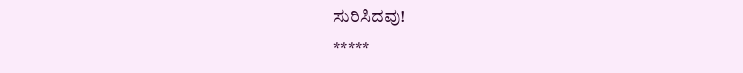ಸುರಿಸಿದವು!
*****